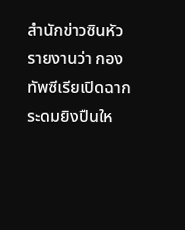สำนักข่าวซินหัวรายงานว่า กองทัพซีเรียเปิดฉากระดมยิงปืนให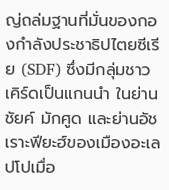ญ่ถล่มฐานที่มั่นของกองกำลังประชาธิปไตยซีเรีย (SDF) ซึ่งมีกลุ่มชาวเคิร์ดเป็นแกนนำ ในย่านชัยค์ มักศูด และย่านอัชเราะฟียะฮ์ของเมืองอะเลปโปเมื่อ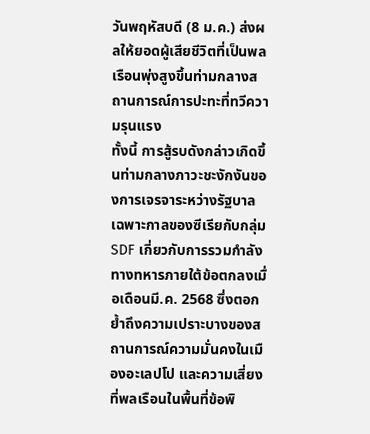วันพฤหัสบดี (8 ม.ค.) ส่งผลให้ยอดผู้เสียชีวิตที่เป็นพลเรือนพุ่งสูงขึ้นท่ามกลางสถานการณ์การปะทะที่ทวีความรุนแรง
ทั้งนี้ การสู้รบดังกล่าวเกิดขึ้นท่ามกลางภาวะชะงักงันของการเจรจาระหว่างรัฐบาลเฉพาะกาลของซีเรียกับกลุ่ม SDF เกี่ยวกับการรวมกำลังทางทหารภายใต้ข้อตกลงเมื่อเดือนมี.ค. 2568 ซึ่งตอกย้ำถึงความเปราะบางของสถานการณ์ความมั่นคงในเมืองอะเลปโป และความเสี่ยงที่พลเรือนในพื้นที่ข้อพิ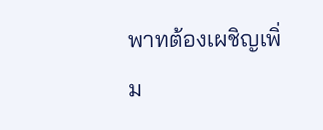พาทต้องเผชิญเพิ่ม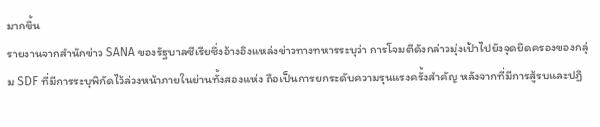มากขึ้น
รายงานจากสำนักข่าว SANA ของรัฐบาลซีเรียซึ่งอ้างอิงแหล่งข่าวทางทหารระบุว่า การโจมตีดังกล่าวมุ่งเป้าไปยังจุดยึดครองของกลุ่ม SDF ที่มีการระบุพิกัดไว้ล่วงหน้าภายในย่านทั้งสองแห่ง ถือเป็นการยกระดับความรุนแรงครั้งสำคัญ หลังจากที่มีการสู้รบและปฏิ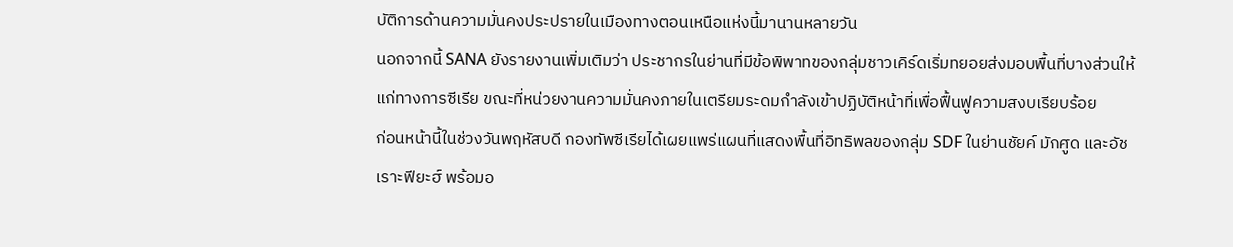บัติการด้านความมั่นคงประปรายในเมืองทางตอนเหนือแห่งนี้มานานหลายวัน
นอกจากนี้ SANA ยังรายงานเพิ่มเติมว่า ประชากรในย่านที่มีข้อพิพาทของกลุ่มชาวเคิร์ดเริ่มทยอยส่งมอบพื้นที่บางส่วนให้แก่ทางการซีเรีย ขณะที่หน่วยงานความมั่นคงภายในเตรียมระดมกำลังเข้าปฏิบัติหน้าที่เพื่อฟื้นฟูความสงบเรียบร้อย
ก่อนหน้านี้ในช่วงวันพฤหัสบดี กองทัพซีเรียได้เผยแพร่แผนที่แสดงพื้นที่อิทธิพลของกลุ่ม SDF ในย่านชัยค์ มักศูด และอัชเราะฟียะฮ์ พร้อมอ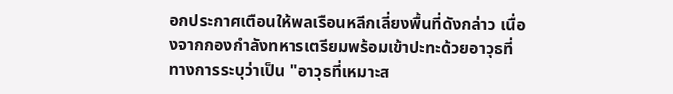อกประกาศเตือนให้พลเรือนหลีกเลี่ยงพื้นที่ดังกล่าว เนื่องจากกองกำลังทหารเตรียมพร้อมเข้าปะทะด้วยอาวุธที่ทางการระบุว่าเป็น "อาวุธที่เหมาะส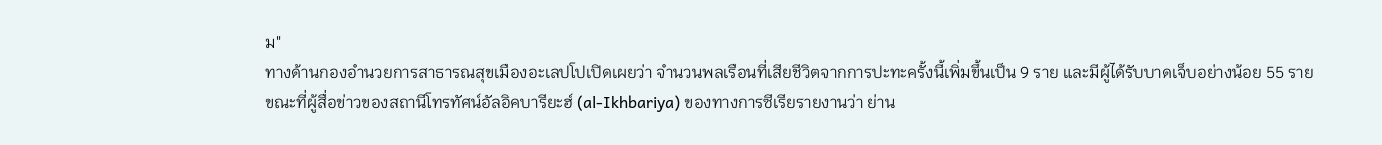ม"
ทางด้านกองอำนวยการสาธารณสุขเมืองอะเลปโปเปิดเผยว่า จำนวนพลเรือนที่เสียชีวิตจากการปะทะครั้งนี้เพิ่มขึ้นเป็น 9 ราย และมีผู้ได้รับบาดเจ็บอย่างน้อย 55 ราย
ขณะที่ผู้สื่อข่าวของสถานีโทรทัศน์อัลอิคบารียะฮ์ (al-Ikhbariya) ของทางการซีเรียรายงานว่า ย่าน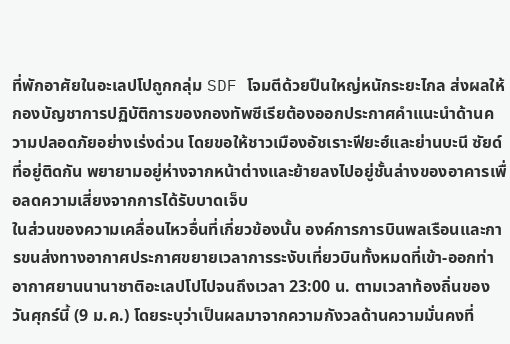ที่พักอาศัยในอะเลปโปถูกกลุ่ม SDF โจมตีด้วยปืนใหญ่หนักระยะไกล ส่งผลให้กองบัญชาการปฏิบัติการของกองทัพซีเรียต้องออกประกาศคำแนะนำด้านความปลอดภัยอย่างเร่งด่วน โดยขอให้ชาวเมืองอัชเราะฟียะฮ์และย่านบะนี ซัยด์ ที่อยู่ติดกัน พยายามอยู่ห่างจากหน้าต่างและย้ายลงไปอยู่ชั้นล่างของอาคารเพื่อลดความเสี่ยงจากการได้รับบาดเจ็บ
ในส่วนของความเคลื่อนไหวอื่นที่เกี่ยวข้องนั้น องค์การการบินพลเรือนและการขนส่งทางอากาศประกาศขยายเวลาการระงับเที่ยวบินทั้งหมดที่เข้า-ออกท่าอากาศยานนานาชาติอะเลปโปไปจนถึงเวลา 23:00 น. ตามเวลาท้องถิ่นของวันศุกร์นี้ (9 ม.ค.) โดยระบุว่าเป็นผลมาจากความกังวลด้านความมั่นคงที่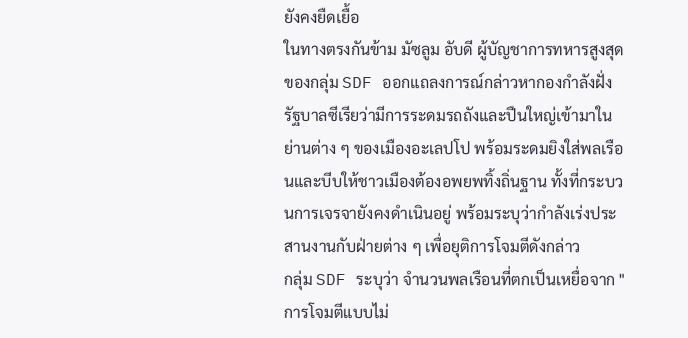ยังคงยืดเยื้อ
ในทางตรงกันข้าม มัซลูม อับดี ผู้บัญชาการทหารสูงสุดของกลุ่ม SDF ออกแถลงการณ์กล่าวหากองกำลังฝั่งรัฐบาลซีเรียว่ามีการระดมรถถังและปืนใหญ่เข้ามาในย่านต่าง ๆ ของเมืองอะเลปโป พร้อมระดมยิงใส่พลเรือนและบีบให้ชาวเมืองต้องอพยพทิ้งถิ่นฐาน ทั้งที่กระบวนการเจรจายังคงดำเนินอยู่ พร้อมระบุว่ากำลังเร่งประสานงานกับฝ่ายต่าง ๆ เพื่อยุติการโจมตีดังกล่าว
กลุ่ม SDF ระบุว่า จำนวนพลเรือนที่ตกเป็นเหยื่อจาก "การโจมตีแบบไม่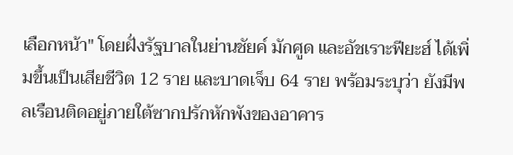เลือกหน้า" โดยฝั่งรัฐบาลในย่านชัยค์ มักศูด และอัชเราะฟียะฮ์ ได้เพิ่มขึ้นเป็นเสียชีวิต 12 ราย และบาดเจ็บ 64 ราย พร้อมระบุว่า ยังมีพลเรือนติดอยู่ภายใต้ซากปรักหักพังของอาคาร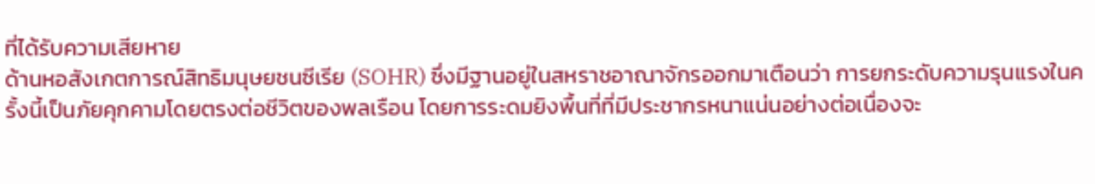ที่ได้รับความเสียหาย
ด้านหอสังเกตการณ์สิทธิมนุษยชนซีเรีย (SOHR) ซึ่งมีฐานอยู่ในสหราชอาณาจักรออกมาเตือนว่า การยกระดับความรุนแรงในครั้งนี้เป็นภัยคุกคามโดยตรงต่อชีวิตของพลเรือน โดยการระดมยิงพื้นที่ที่มีประชากรหนาแน่นอย่างต่อเนื่องจะ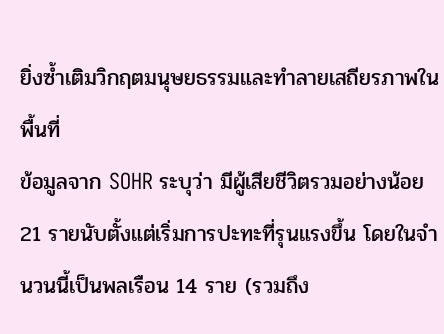ยิ่งซ้ำเติมวิกฤตมนุษยธรรมและทำลายเสถียรภาพในพื้นที่
ข้อมูลจาก SOHR ระบุว่า มีผู้เสียชีวิตรวมอย่างน้อย 21 รายนับตั้งแต่เริ่มการปะทะที่รุนแรงขึ้น โดยในจำนวนนี้เป็นพลเรือน 14 ราย (รวมถึง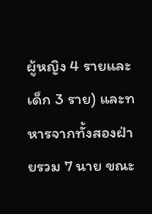ผู้หญิง 4 รายและเด็ก 3 ราย) และทหารจากทั้งสองฝ่ายรวม 7 นาย ขณะ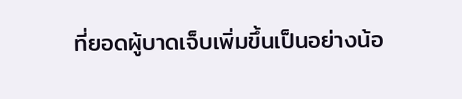ที่ยอดผู้บาดเจ็บเพิ่มขึ้นเป็นอย่างน้อ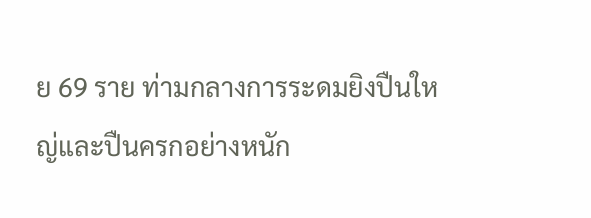ย 69 ราย ท่ามกลางการระดมยิงปืนใหญ่และปืนครกอย่างหนัก